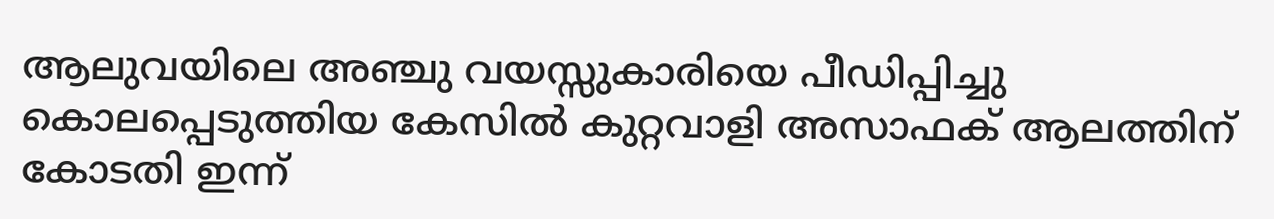ആലുവയിലെ അഞ്ചു വയസ്സുകാരിയെ പീഡിപ്പിച്ചു കൊലപ്പെടുത്തിയ കേസിൽ കുറ്റവാളി അസാഫക് ആലത്തിന് കോടതി ഇന്ന്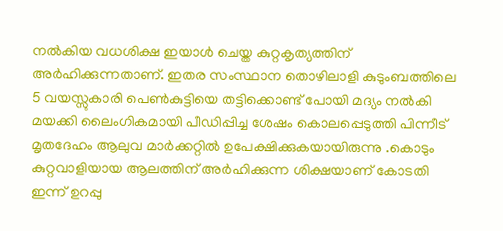നൽകിയ വധശിക്ഷ ഇയാൾ ചെയ്ത കുറ്റകൃത്യത്തിന് അർഹിക്കുന്നതാണ്. ഇതര സംസ്ഥാന തൊഴിലാളി കുടുംബത്തിലെ 5 വയസ്സുകാരി പെൺകുട്ടിയെ തട്ടിക്കൊണ്ട് പോയി മദ്യം നൽകി മയക്കി ലൈംഗികമായി പീഡിപ്പിച്ച ശേഷം കൊലപ്പെടുത്തി പിന്നീട് മൃതദേഹം ആലുവ മാർക്കറ്റിൽ ഉപേക്ഷിക്കുകയായിരുന്നു .കൊടും കുറ്റവാളിയായ ആലത്തിന് അർഹിക്കുന്ന ശിക്ഷയാണ് കോടതി ഇന്ന് ഉറപ്പു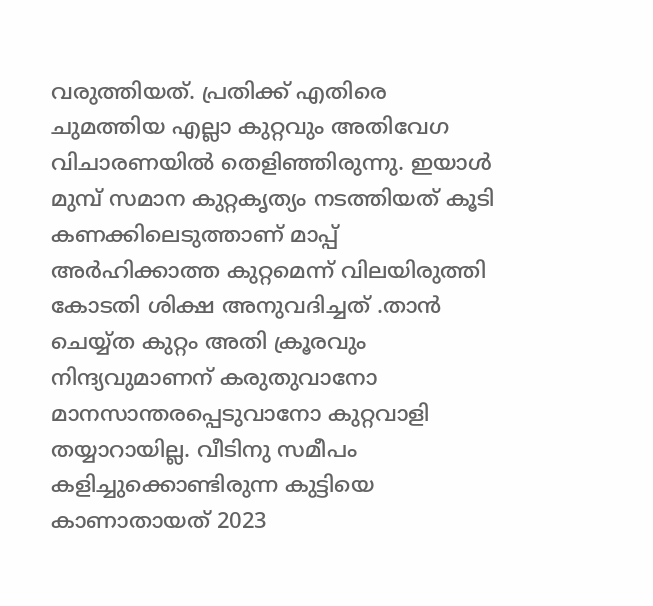വരുത്തിയത്. പ്രതിക്ക് എതിരെ ചുമത്തിയ എല്ലാ കുറ്റവും അതിവേഗ വിചാരണയിൽ തെളിഞ്ഞിരുന്നു. ഇയാൾ മുമ്പ് സമാന കുറ്റകൃത്യം നടത്തിയത് കൂടി കണക്കിലെടുത്താണ് മാപ്പ് അർഹിക്കാത്ത കുറ്റമെന്ന് വിലയിരുത്തി കോടതി ശിക്ഷ അനുവദിച്ചത് .താൻ ചെയ്യ്ത കുറ്റം അതി ക്രൂരവും നിന്ദ്യവുമാണന് കരുതുവാനോ മാനസാന്തരപ്പെടുവാനോ കുറ്റവാളി തയ്യാറായില്ല. വീടിനു സമീപം കളിച്ചുക്കൊണ്ടിരുന്ന കുട്ടിയെ കാണാതായത് 2023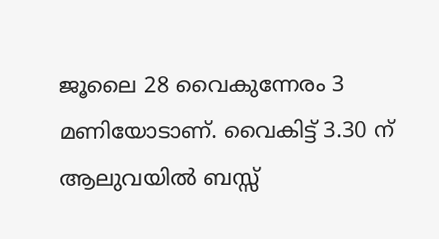ജൂലൈ 28 വൈകുന്നേരം 3 മണിയോടാണ്. വൈകിട്ട് 3.30 ന് ആലുവയിൽ ബസ്സ്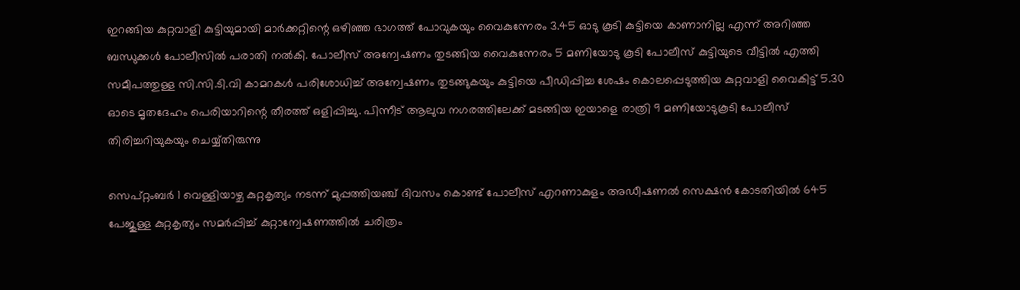ഇറങ്ങിയ കുറ്റവാളി കുട്ടിയുമായി മാർക്കറ്റിന്റെ ഒഴിഞ്ഞ ഭാഗത്ത് പോവുകയും വൈകുന്നേരം 3.45 ഓടു കൂടി കുട്ടിയെ കാണാനില്ല എന്ന് അറിഞ്ഞ ബന്ധുക്കൾ പോലീസിൽ പരാതി നൽകി. പോലീസ് അന്വേഷണം തുടങ്ങിയ വൈകുന്നേരം 5 മണിയോടു കൂടി പോലീസ് കുട്ടിയുടെ വീട്ടിൽ എത്തി സമീപത്തുള്ള സി.സി.ടി.വി കാമറകൾ പരിശോധിച്ച് അന്വേഷണം തുടങ്ങുകയും കുട്ടിയെ പീഡിപ്പിച്ച ശേഷം കൊലപ്പെടുത്തിയ കുറ്റവാളി വൈകിട്ട് 5.30 ഓടെ മൃതദേഹം പെരിയാറിന്റെ തീരത്ത് ഒളിപ്പിച്ചു. പിന്നീട് ആലുവ നഗരത്തിലേക്ക് മടങ്ങിയ ഇയാളെ രാത്രി 9 മണിയോടുകൂടി പോലീസ് തിരിച്ചറിയുകയും ചെയ്യ്തിരുന്നു

സെപ്റ്റംബർ 1 വെള്ളിയാഴ്ച കുറ്റകൃത്യം നടന്ന് മുപ്പത്തിയഞ്ച് ദിവസം കൊണ്ട് പോലീസ് എറണാകുളം അഡീഷണൽ സെക്ഷൻ കോടതിയിൽ 645 പേജുള്ള കുറ്റകൃത്യം സമർപ്പിച്ച് കുറ്റാന്വേഷണത്തിൽ ചരിത്രം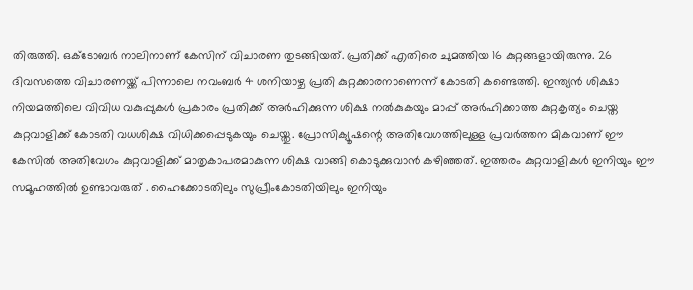തിരുത്തി. ഒക്ടോബർ നാലിനാണ് കേസിന് വിചാരണ തുടങ്ങിയത്. പ്രതിക്ക് എതിരെ ചുമത്തിയ 16 കുറ്റങ്ങളായിരുന്നു. 26 ദിവസത്തെ വിചാരണയ്ക്ക് പിന്നാലെ നവംബർ 4 ശനിയാഴ്ച പ്രതി കുറ്റക്കാരനാണെന്ന് കോടതി കണ്ടെത്തി. ഇന്ത്യൻ ശിക്ഷാ നിയമത്തിലെ വിവിധ വകുപ്പുകൾ പ്രകാരം പ്രതിക്ക് അർഹിക്കുന്ന ശിക്ഷ നൽകുകയും മാപ്പ് അർഹിക്കാത്ത കുറ്റകൃത്യം ചെയ്ത കുറ്റവാളിക്ക് കോടതി വധശിക്ഷ വിധിക്കപ്പെടുകയും ചെയ്തു. പ്രോസിക്യൂഷന്റെ അതിവേഗത്തിലുള്ള പ്രവർത്തന മികവാണ് ഈ കേസിൽ അതിവേഗം കുറ്റവാളിക്ക് മാതൃകാപരമാകുന്ന ശിക്ഷ വാങ്ങി കൊടുക്കുവാൻ കഴിഞ്ഞത്. ഇത്തരം കുറ്റവാളികൾ ഇനിയും ഈ സമൂഹത്തിൽ ഉണ്ടാവരുത് . ഹൈക്കോടതിലും സുപ്രീംകോടതിയിലും ഇനിയും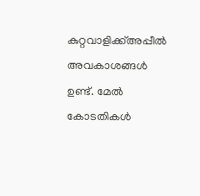കുറ്റവാളിക്ക്അപ്പീൽ അവകാശങ്ങൾ ഉണ്ട്. മേൽ കോടതികൾ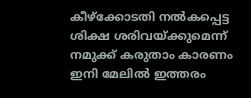കീഴ്ക്കോടതി നൽകപ്പെട്ട ശിക്ഷ ശരിവയ്ക്കുമെന്ന് നമുക്ക് കരുതാം കാരണം ഇനി മേലിൽ ഇത്തരം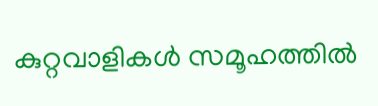കുറ്റവാളികൾ സമൂഹത്തിൽ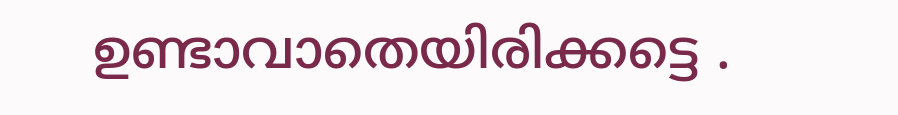ഉണ്ടാവാതെയിരിക്കട്ടെ .